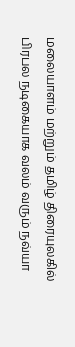மலையாளம் மற்றும் தமிழ் திரையுலகில் பிரபல நடிகையாக வலம் வரும் நவ்யா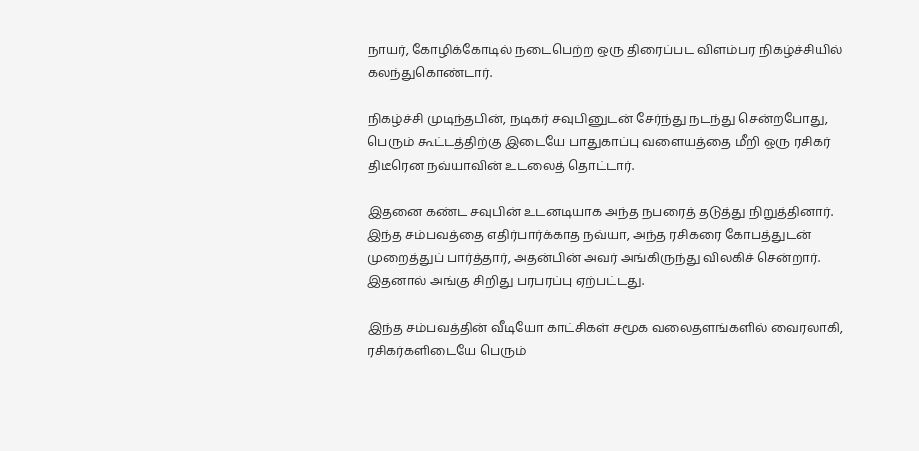நாயர், கோழிக்கோடில் நடைபெற்ற ஒரு திரைப்பட விளம்பர நிகழ்ச்சியில் கலந்துகொண்டார்.

நிகழ்ச்சி முடிந்தபின், நடிகர் சவுபினுடன் சேர்ந்து நடந்து சென்றபோது, பெரும் கூட்டத்திற்கு இடையே பாதுகாப்பு வளையத்தை மீறி ஒரு ரசிகர் திடீரென நவ்யாவின் உடலைத் தொட்டார்.

இதனை கண்ட சவுபின் உடனடியாக அந்த நபரைத் தடுத்து நிறுத்தினார். இந்த சம்பவத்தை எதிர்பார்க்காத நவ்யா, அந்த ரசிகரை கோபத்துடன் முறைத்துப் பார்த்தார், அதன்பின் அவர் அங்கிருந்து விலகிச் சென்றார். இதனால் அங்கு சிறிது பரபரப்பு ஏற்பட்டது.

இந்த சம்பவத்தின் வீடியோ காட்சிகள் சமூக வலைதளங்களில் வைரலாகி, ரசிகர்களிடையே பெரும்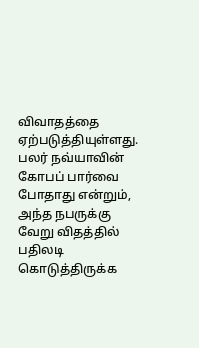விவாதத்தை ஏற்படுத்தியுள்ளது. பலர் நவ்யாவின் கோபப் பார்வை போதாது என்றும், அந்த நபருக்கு வேறு விதத்தில் பதிலடி கொடுத்திருக்க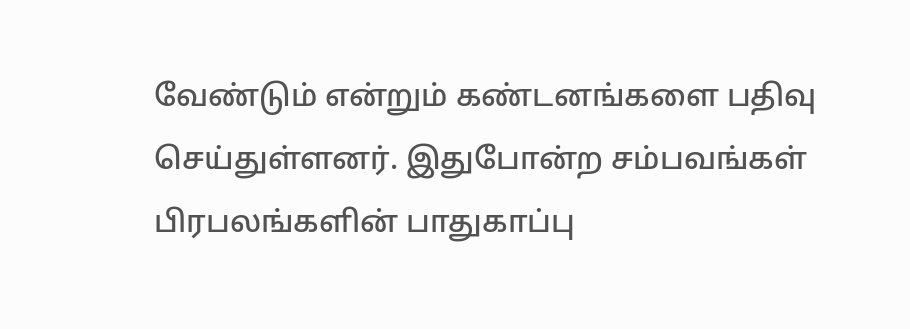வேண்டும் என்றும் கண்டனங்களை பதிவு செய்துள்ளனர். இதுபோன்ற சம்பவங்கள் பிரபலங்களின் பாதுகாப்பு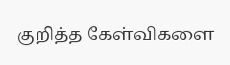குறித்த கேள்விகளை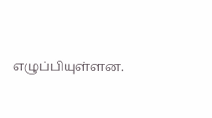எழுப்பியுள்ளன.